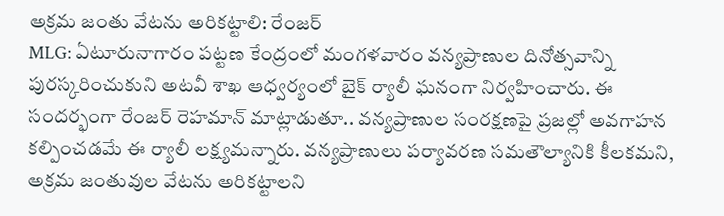అక్రమ జంతు వేటను అరికట్టాలి: రేంజర్
MLG: ఏటూరునాగారం పట్టణ కేంద్రంలో మంగళవారం వన్యప్రాణుల దినోత్సవాన్ని పురస్కరించుకుని అటవీ శాఖ ఆధ్వర్యంలో బైక్ ర్యాలీ ఘనంగా నిర్వహించారు. ఈ సందర్భంగా రేంజర్ రెహమాన్ మాట్లాడుతూ.. వన్యప్రాణుల సంరక్షణపై ప్రజల్లో అవగాహన కల్పించడమే ఈ ర్యాలీ లక్ష్యమన్నారు. వన్యప్రాణులు పర్యావరణ సమతౌల్యానికి కీలకమని, అక్రమ జంతువుల వేటను అరికట్టాలని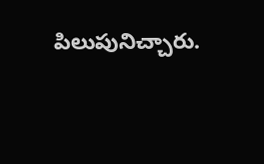పిలుపునిచ్చారు.